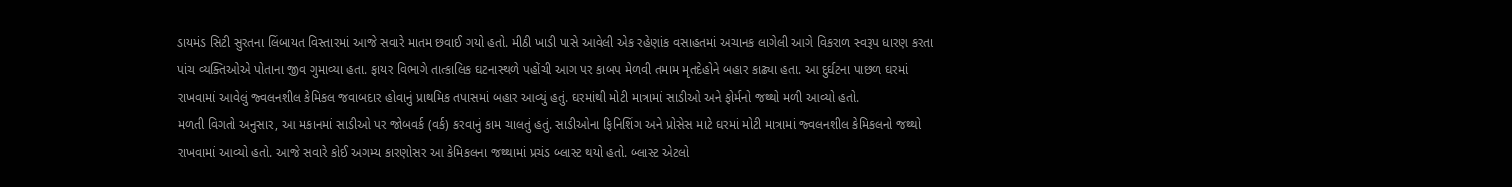ડાયમંડ સિટી સુરતના લિંબાયત વિસ્તારમાં આજે સવારે માતમ છવાઈ ગયો હતો. મીઠી ખાડી પાસે આવેલી એક રહેણાંક વસાહતમાં અચાનક લાગેલી આગે વિકરાળ સ્વરૂપ ધારણ કરતા પાંચ વ્યક્તિઓએ પોતાના જીવ ગુમાવ્યા હતા. ફાયર વિભાગે તાત્કાલિક ઘટનાસ્થળે પહોંચી આગ પર કાબપ મેળવી તમામ મૃતદેહોને બહાર કાઢ્યા હતા. આ દુર્ઘટના પાછળ ઘરમાં રાખવામાં આવેલું જ્વલનશીલ કેમિકલ જવાબદાર હોવાનું પ્રાથમિક તપાસમાં બહાર આવ્યું હતું. ઘરમાંથી મોટી માત્રામાં સાડીઓ અને ફોર્મનો જથ્થો મળી આવ્યો હતો.
મળતી વિગતો અનુસાર, આ મકાનમાં સાડીઓ પર જોબવર્ક (વર્ક) કરવાનું કામ ચાલતું હતું. સાડીઓના ફિનિશિંગ અને પ્રોસેસ માટે ઘરમાં મોટી માત્રામાં જ્વલનશીલ કેમિકલનો જથ્થો રાખવામાં આવ્યો હતો. આજે સવારે કોઈ અગમ્ય કારણોસર આ કેમિકલના જથ્થામાં પ્રચંડ બ્લાસ્ટ થયો હતો. બ્લાસ્ટ એટલો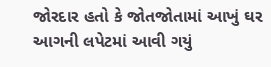જોરદાર હતો કે જોતજોતામાં આખું ઘર આગની લપેટમાં આવી ગયું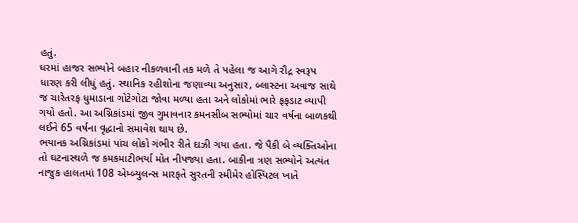હતું.
ઘરમાં હાજર સભ્યોને બહાર નીકળવાની તક મળે તે પહેલા જ આગે રૌદ્ર સ્વરૂપ ધારણ કરી લીધું હતું. સ્થાનિક રહીશોના જણાવ્યા અનુસાર, બ્લાસ્ટના અવાજ સાથે જ ચારેતરફ ધુમાડાના ગોટેગોટા જોવા મળ્યા હતા અને લોકોમાં ભારે ફફડાટ વ્યાપી ગયો હતો. આ અગ્નિકાંડમાં જીવ ગુમાવનાર કમનસીબ સભ્યોમાં ચાર વર્ષના બાળકથી લઈને 65 વર્ષના વૃદ્ધાનો સમાવેશ થાય છે.
ભયાનક અગ્નિકાંડમાં પાંચ લોકો ગંભીર રીતે દાઝી ગયા હતા. જે પૈકી બે વ્યક્તિઓના તો ઘટનાસ્થળે જ કમકમાટીભર્યા મોત નીપજ્યા હતા. બાકીના ત્રણ સભ્યોને અત્યંત નાજુક હાલતમાં 108 એમ્બ્યુલન્સ મારફતે સુરતની સ્મીમેર હોસ્પિટલ ખાતે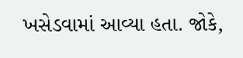ખસેડવામાં આવ્યા હતા. જોકે,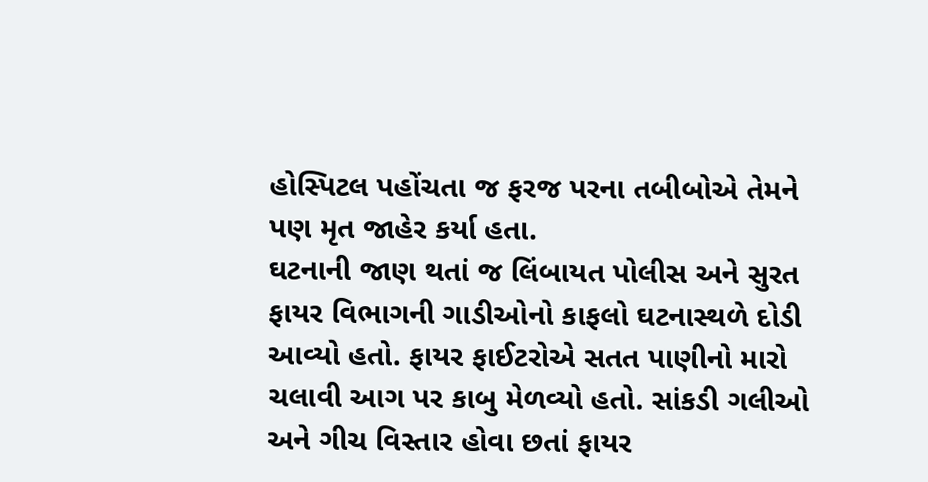હોસ્પિટલ પહોંચતા જ ફરજ પરના તબીબોએ તેમને પણ મૃત જાહેર કર્યા હતા.
ઘટનાની જાણ થતાં જ લિંબાયત પોલીસ અને સુરત ફાયર વિભાગની ગાડીઓનો કાફલો ઘટનાસ્થળે દોડી આવ્યો હતો. ફાયર ફાઈટરોએ સતત પાણીનો મારો ચલાવી આગ પર કાબુ મેળવ્યો હતો. સાંકડી ગલીઓ અને ગીચ વિસ્તાર હોવા છતાં ફાયર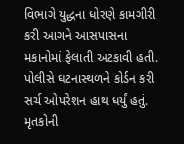વિભાગે યુદ્ધના ધોરણે કામગીરી કરી આગને આસપાસના મકાનોમાં ફેલાતી અટકાવી હતી. પોલીસે ઘટનાસ્થળને કોર્ડન કરી સર્ચ ઓપરેશન હાથ ધર્યું હતું.
મૃતકોની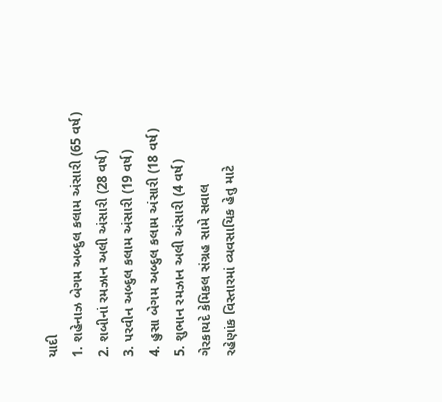યાદી
1. શહેનાઝ બેગમ અબ્દુલ કલામ અંસારી (65 વર્ષ)
2. શબીનાં રમઝાન અલી અંસારી (28 વર્ષ)
3. પરવીન અબ્દુલ કલામ અંસારી (19 વર્ષ)
4. હુસા બેગમ અબ્દુલ કલામ અંસારી (18 વર્ષ)
5. શુભાન રમઝાન અલી અંસારી (4 વર્ષ)
ગેરકાયદે કેમિકલ સંગ્રહ સામે સવાલ
રહેણાંક વિસ્તારમાં વ્યવસાયિક હેતુ માટે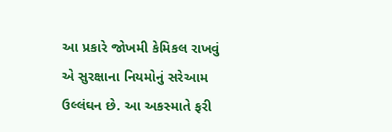આ પ્રકારે જોખમી કેમિકલ રાખવું એ સુરક્ષાના નિયમોનું સરેઆમ ઉલ્લંઘન છે. આ અકસ્માતે ફરી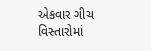એકવાર ગીચ વિસ્તારોમાં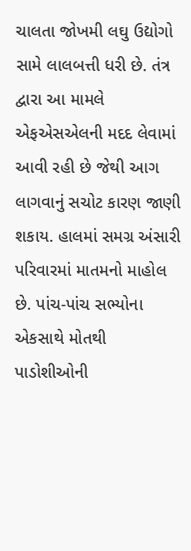ચાલતા જોખમી લઘુ ઉદ્યોગો સામે લાલબત્તી ધરી છે. તંત્ર દ્વારા આ મામલે એફએસએલની મદદ લેવામાં આવી રહી છે જેથી આગ લાગવાનું સચોટ કારણ જાણી શકાય. હાલમાં સમગ્ર અંસારી પરિવારમાં માતમનો માહોલ છે. પાંચ-પાંચ સભ્યોના એકસાથે મોતથી પાડોશીઓની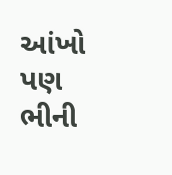આંખો પણ ભીની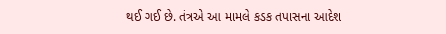થઈ ગઈ છે. તંત્રએ આ મામલે કડક તપાસના આદેશ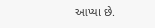આપ્યા છે.